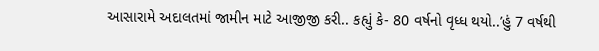આસારામે અદાલતમાં જામીન માટે આજીજી કરી.. કહ્યું કે- 80 વર્ષનો વૃધ્ધ થયો..’હું 7 વર્ષથી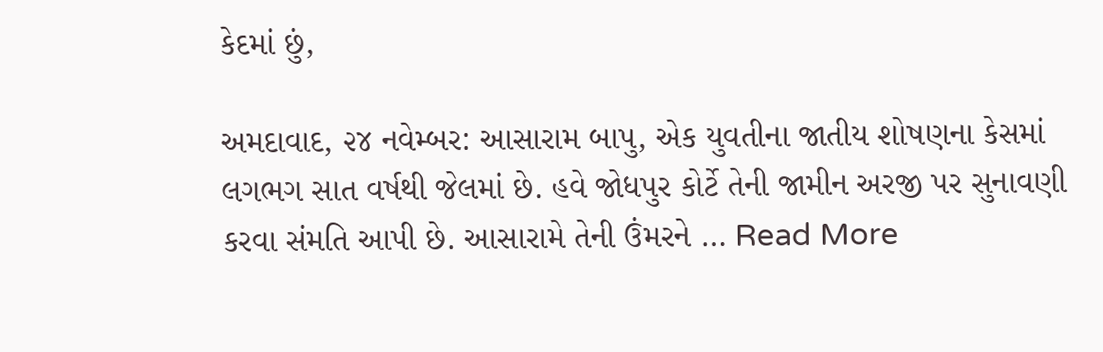કેદમાં છું,

અમદાવાદ, ૨૪ નવેમ્બર: આસારામ બાપુ, એક યુવતીના જાતીય શોષણના કેસમાં લગભગ સાત વર્ષથી જેલમાં છે. હવે જોધપુર કોર્ટે તેની જામીન અરજી પર સુનાવણી કરવા સંમતિ આપી છે. આસારામે તેની ઉંમરને … Read More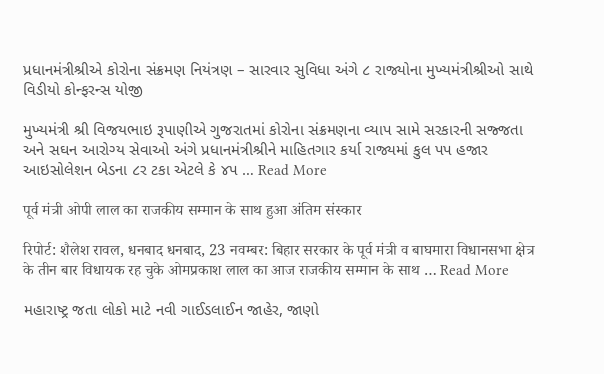પ્રધાનમંત્રીશ્રીએ કોરોના સંક્રમણ નિયંત્રણ – સારવાર સુવિધા અંગે ૮ રાજ્યોના મુખ્યમંત્રીશ્રીઓ સાથે વિડીયો કોન્ફરન્સ યોજી

મુખ્યમંત્રી શ્રી વિજયભાઇ રૂપાણીએ ગુજરાતમાં કોરોના સંક્રમણના વ્યાપ સામે સરકારની સજ્જતા અને સઘન આરોગ્ય સેવાઓ અંગે પ્રધાનમંત્રીશ્રીને માહિતગાર કર્યા રાજ્યમાં કુલ પપ હજાર આઇસોલેશન બેડના ૮ર ટકા એટલે કે ૪પ … Read More

पूर्व मंत्री ओपी लाल का राजकीय सम्मान के साथ हुआ अंतिम संस्कार

रिपोर्ट: शैलेश रावल, धनबाद धनबाद, 23 नवम्बर: बिहार सरकार के पूर्व मंत्री व बाघमारा विधानसभा क्षेत्र के तीन बार विधायक रह चुके ओमप्रकाश लाल का आज राजकीय सम्मान के साथ … Read More

મહારાષ્ટ્ર જતા લોકો માટે નવી ગાઈડલાઈન જાહેર, જાણો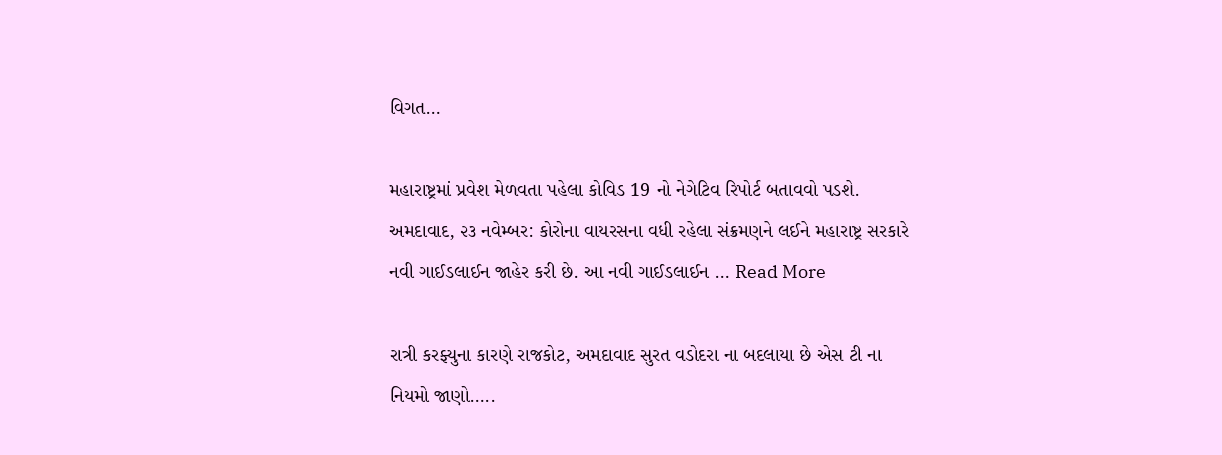વિગત…

મહારાષ્ટ્રમાં પ્રવેશ મેળવતા પહેલા કોવિડ 19 નો નેગેટિવ રિપોર્ટ બતાવવો પડશે. અમદાવાદ, ૨૩ નવેમ્બર: કોરોના વાયરસના વધી રહેલા સંક્રમણને લઈને મહારાષ્ટ્ર સરકારે નવી ગાઈડલાઈન જાહેર કરી છે. આ નવી ગાઈડલાઈન … Read More

રાત્રી કરફ્યુના કારણે રાજકોટ, અમદાવાદ સુરત વડોદરા ના બદલાયા છે એસ ટી ના નિયમો જાણો…..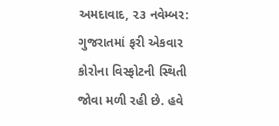અમદાવાદ, ૨૩ નવેમ્બર: ગુજરાતમાં ફરી એકવાર કોરોના વિસ્ફોટની સ્થિતી જોવા મળી રહી છે. હવે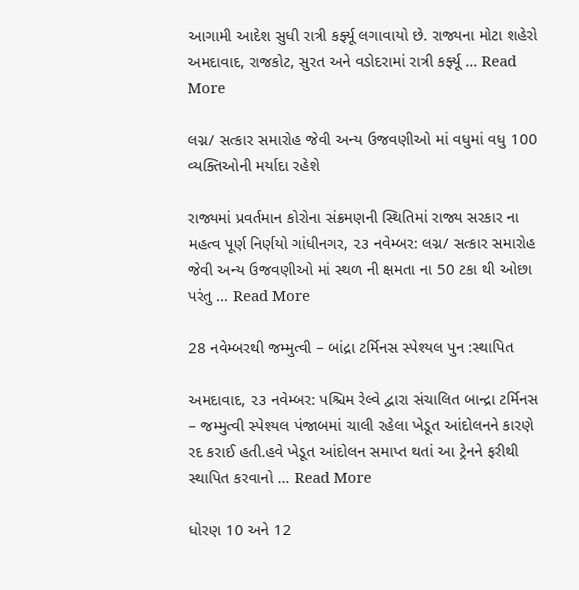આગામી આદેશ સુધી રાત્રી કર્ફ્યૂ લગાવાયો છે. રાજ્યના મોટા શહેરો અમદાવાદ, રાજકોટ, સુરત અને વડોદરામાં રાત્રી કર્ફ્યૂ … Read More

લગ્ન/ સત્કાર સમારોહ જેવી અન્ય ઉજવણીઓ માં વધુમાં વધુ 100 વ્યક્તિઓની મર્યાદા રહેશે

રાજ્યમાં પ્રવર્તમાન કોરોના સંક્રમણની સ્થિતિમાં રાજ્ય સરકાર ના મહત્વ પૂર્ણ નિર્ણયો ગાંધીનગર, ૨૩ નવેમ્બર: લગ્ન/ સત્કાર સમારોહ જેવી અન્ય ઉજવણીઓ માં સ્થળ ની ક્ષમતા ના 50 ટકા થી ઓછા પરંતુ … Read More

28 નવેમ્બરથી જમ્મુત્વી – બાંદ્રા ટર્મિનસ સ્પેશ્યલ પુન :સ્થાપિત

અમદાવાદ, ૨૩ નવેમ્બર: પશ્ચિમ રેલ્વે દ્વારા સંચાલિત બાન્દ્રા ટર્મિનસ – જમ્મુત્વી સ્પેશ્યલ પંજાબમાં ચાલી રહેલા ખેડૂત આંદોલનને કારણે રદ કરાઈ હતી.હવે ખેડૂત આંદોલન સમાપ્ત થતાં આ ટ્રેનને ફરીથી સ્થાપિત કરવાનો … Read More

ધોરણ 10 અને 12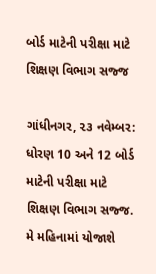બોર્ડ માટેની પરીક્ષા માટે શિક્ષણ વિભાગ સજ્જ

ગાંધીનગર, ૨૩ નવેમ્બર: ધોરણ 10 અને 12 બોર્ડ માટેની પરીક્ષા માટે શિક્ષણ વિભાગ સજ્જ. મે મહિનામાં યોજાશે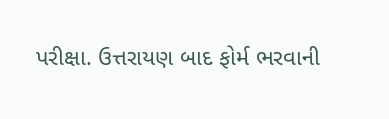પરીક્ષા. ઉત્તરાયણ બાદ ફોર્મ ભરવાની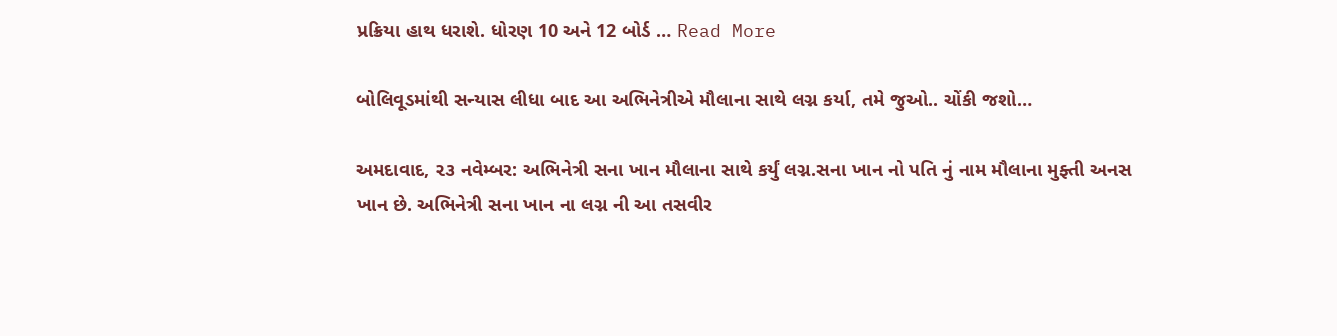પ્રક્રિયા હાથ ધરાશે. ધોરણ 10 અને 12 બોર્ડ … Read More

બોલિવૂડમાંથી સન્યાસ લીધા બાદ આ અભિનેત્રીએ મૌલાના સાથે લગ્ન કર્યા, તમે જુઓ.. ચોંકી જશો…

અમદાવાદ, ૨૩ નવેમ્બર: અભિનેત્રી સના ખાન મૌલાના સાથે કર્યું લગ્ન.સના ખાન નો પતિ નું નામ મૌલાના મુફ્તી અનસ ખાન છે. અભિનેત્રી સના ખાન ના લગ્ન ની આ તસવીર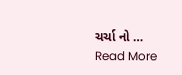ચર્ચા નો … Read More